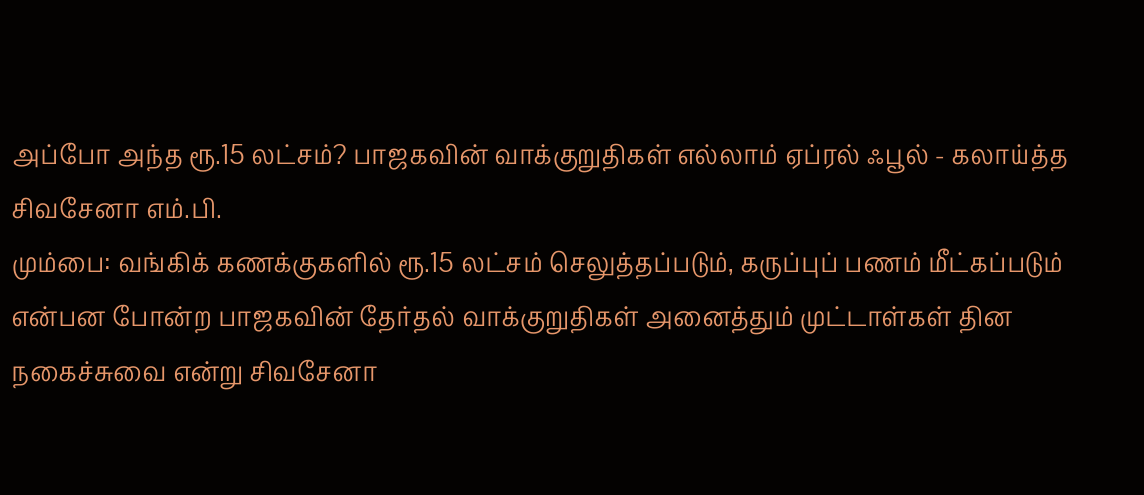அப்போ அந்த ரூ.15 லட்சம்? பாஜகவின் வாக்குறுதிகள் எல்லாம் ஏப்ரல் ஃபூல் - கலாய்த்த சிவசேனா எம்.பி.
மும்பை: வங்கிக் கணக்குகளில் ரூ.15 லட்சம் செலுத்தப்படும், கருப்புப் பணம் மீட்கப்படும் என்பன போன்ற பாஜகவின் தேர்தல் வாக்குறுதிகள் அனைத்தும் முட்டாள்கள் தின நகைச்சுவை என்று சிவசேனா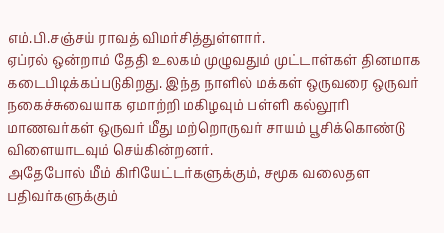எம்.பி.சஞ்சய் ராவத் விமர்சித்துள்ளார்.
ஏப்ரல் ஒன்றாம் தேதி உலகம் முழுவதும் முட்டாள்கள் தினமாக கடைபிடிக்கப்படுகிறது. இந்த நாளில் மக்கள் ஒருவரை ஒருவர் நகைச்சுவையாக ஏமாற்றி மகிழவும் பள்ளி கல்லூரி மாணவர்கள் ஒருவர் மீது மற்றொருவர் சாயம் பூசிக்கொண்டு விளையாடவும் செய்கின்றனர்.
அதேபோல் மீம் கிரியேட்டர்களுக்கும், சமூக வலைதள பதிவர்களுக்கும்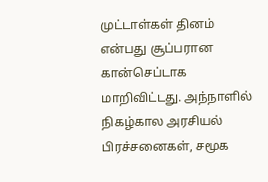முட்டாள்கள் தினம் என்பது சூப்பரான கான்செப்டாக மாறிவிட்டது. அந்நாளில் நிகழ்கால அரசியல் பிரச்சனைகள், சமூக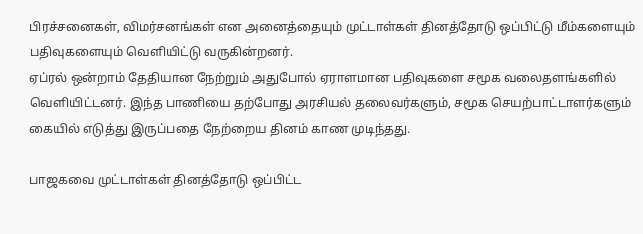பிரச்சனைகள், விமர்சனங்கள் என அனைத்தையும் முட்டாள்கள் தினத்தோடு ஒப்பிட்டு மீம்களையும் பதிவுகளையும் வெளியிட்டு வருகின்றனர்.
ஏப்ரல் ஒன்றாம் தேதியான நேற்றும் அதுபோல் ஏராளமான பதிவுகளை சமூக வலைதளங்களில் வெளியிட்டனர். இந்த பாணியை தற்போது அரசியல் தலைவர்களும், சமூக செயற்பாட்டாளர்களும் கையில் எடுத்து இருப்பதை நேற்றைய தினம் காண முடிந்தது.

பாஜகவை முட்டாள்கள் தினத்தோடு ஒப்பிட்ட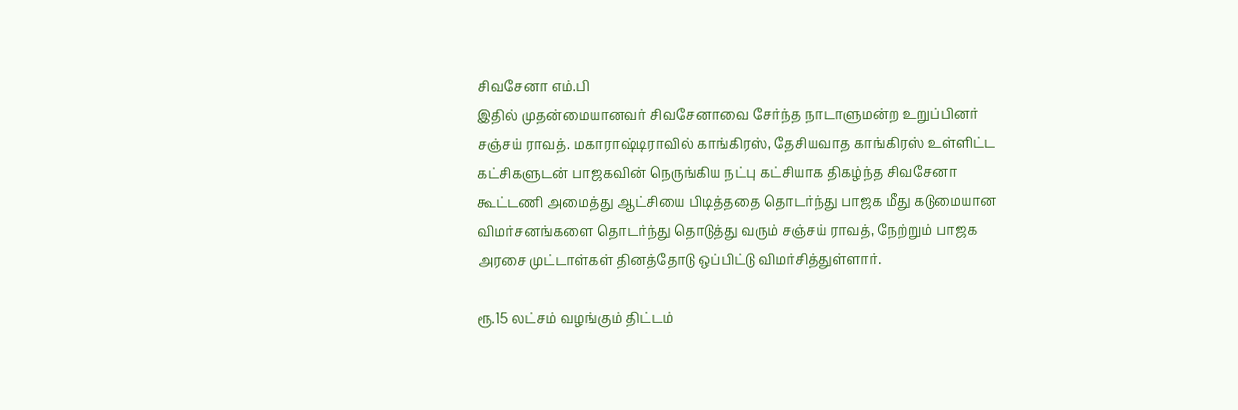சிவசேனா எம்.பி
இதில் முதன்மையானவர் சிவசேனாவை சேர்ந்த நாடாளுமன்ற உறுப்பினர் சஞ்சய் ராவத். மகாராஷ்டிராவில் காங்கிரஸ், தேசியவாத காங்கிரஸ் உள்ளிட்ட கட்சிகளுடன் பாஜகவின் நெருங்கிய நட்பு கட்சியாக திகழ்ந்த சிவசேனா கூட்டணி அமைத்து ஆட்சியை பிடித்ததை தொடர்ந்து பாஜக மீது கடுமையான விமர்சனங்களை தொடர்ந்து தொடுத்து வரும் சஞ்சய் ராவத், நேற்றும் பாஜக அரசை முட்டாள்கள் தினத்தோடு ஒப்பிட்டு விமர்சித்துள்ளார்.

ரூ.15 லட்சம் வழங்கும் திட்டம்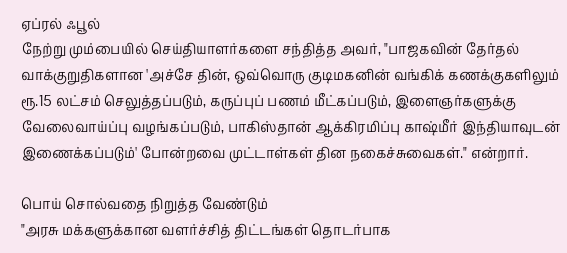ஏப்ரல் ஃபூல்
நேற்று மும்பையில் செய்தியாளர்களை சந்தித்த அவர், "பாஜகவின் தேர்தல் வாக்குறுதிகளான 'அச்சே தின், ஒவ்வொரு குடிமகனின் வங்கிக் கணக்குகளிலும் ரூ.15 லட்சம் செலுத்தப்படும், கருப்புப் பணம் மீட்கப்படும், இளைஞர்களுக்கு வேலைவாய்ப்பு வழங்கப்படும், பாகிஸ்தான் ஆக்கிரமிப்பு காஷ்மீர் இந்தியாவுடன் இணைக்கப்படும்' போன்றவை முட்டாள்கள் தின நகைச்சுவைகள்." என்றார்.

பொய் சொல்வதை நிறுத்த வேண்டும்
"அரசு மக்களுக்கான வளர்ச்சித் திட்டங்கள் தொடர்பாக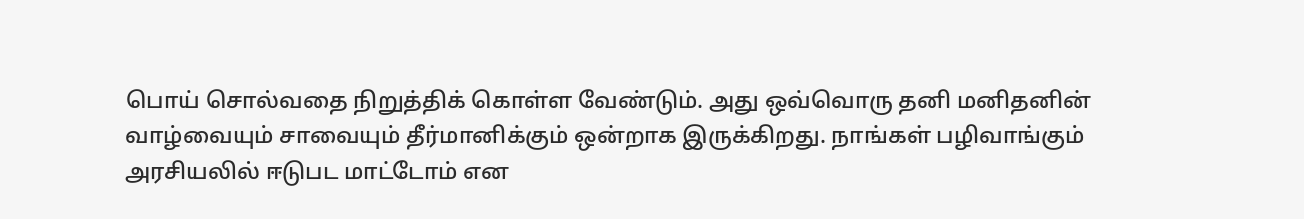பொய் சொல்வதை நிறுத்திக் கொள்ள வேண்டும். அது ஒவ்வொரு தனி மனிதனின் வாழ்வையும் சாவையும் தீர்மானிக்கும் ஒன்றாக இருக்கிறது. நாங்கள் பழிவாங்கும் அரசியலில் ஈடுபட மாட்டோம் என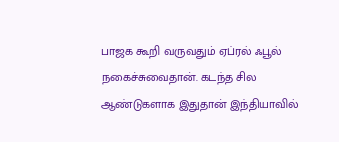பாஜக கூறி வருவதும் ஏப்ரல் ஃபூல் நகைச்சுவைதான். கடந்த சில ஆண்டுகளாக இதுதான் இந்தியாவில்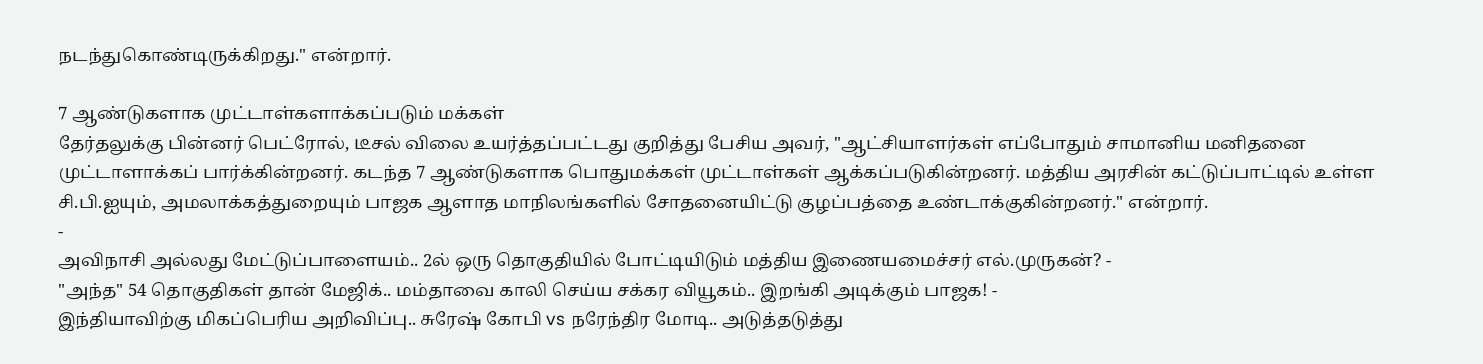நடந்துகொண்டிருக்கிறது." என்றார்.

7 ஆண்டுகளாக முட்டாள்களாக்கப்படும் மக்கள்
தேர்தலுக்கு பின்னர் பெட்ரோல், டீசல் விலை உயர்த்தப்பட்டது குறித்து பேசிய அவர், "ஆட்சியாளர்கள் எப்போதும் சாமானிய மனிதனை முட்டாளாக்கப் பார்க்கின்றனர். கடந்த 7 ஆண்டுகளாக பொதுமக்கள் முட்டாள்கள் ஆக்கப்படுகின்றனர். மத்திய அரசின் கட்டுப்பாட்டில் உள்ள சி.பி.ஐயும், அமலாக்கத்துறையும் பாஜக ஆளாத மாநிலங்களில் சோதனையிட்டு குழப்பத்தை உண்டாக்குகின்றனர்." என்றார்.
-
அவிநாசி அல்லது மேட்டுப்பாளையம்.. 2ல் ஒரு தொகுதியில் போட்டியிடும் மத்திய இணையமைச்சர் எல்.முருகன்? -
"அந்த" 54 தொகுதிகள் தான் மேஜிக்.. மம்தாவை காலி செய்ய சக்கர வியூகம்.. இறங்கி அடிக்கும் பாஜக! -
இந்தியாவிற்கு மிகப்பெரிய அறிவிப்பு.. சுரேஷ் கோபி vs நரேந்திர மோடி.. அடுத்தடுத்து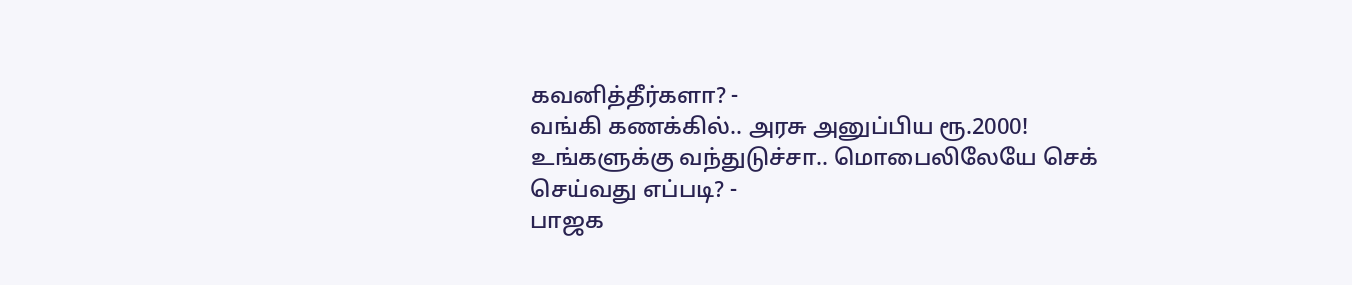கவனித்தீர்களா? -
வங்கி கணக்கில்.. அரசு அனுப்பிய ரூ.2000! உங்களுக்கு வந்துடுச்சா.. மொபைலிலேயே செக் செய்வது எப்படி? -
பாஜக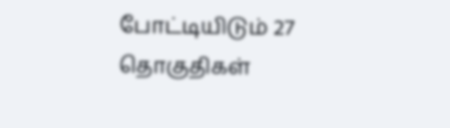போட்டியிடும் 27 தொகுதிகள்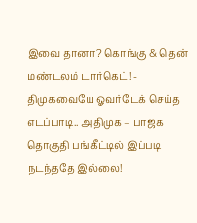இவை தானா? கொங்கு & தென் மண்டலம் டார்கெட்! -
திமுகவையே ஓவர்டேக் செய்த எடப்பாடி.. அதிமுக – பாஜக தொகுதி பங்கீட்டில் இப்படி நடந்ததே இல்லை!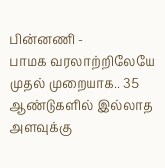பின்னணி -
பாமக வரலாற்றிலேயே முதல் முறையாக.. 35 ஆண்டுகளில் இல்லாத அளவுக்கு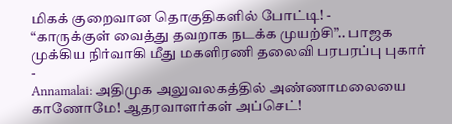மிகக் குறைவான தொகுதிகளில் போட்டி! -
“காருக்குள் வைத்து தவறாக நடக்க முயற்சி”.. பாஜக முக்கிய நிர்வாகி மீது மகளிரணி தலைவி பரபரப்பு புகார் -
Annamalai: அதிமுக அலுவலகத்தில் அண்ணாமலையை காணோமே! ஆதரவாளர்கள் அப்செட்!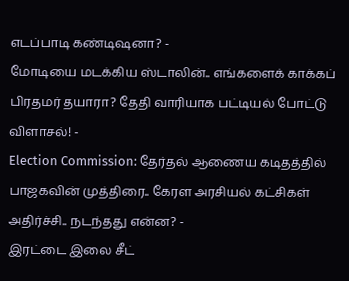எடப்பாடி கண்டிஷனா? -
மோடியை மடக்கிய ஸ்டாலின்.. எங்களைக் காக்கப் பிரதமர் தயாரா? தேதி வாரியாக பட்டியல் போட்டு விளாசல்! -
Election Commission: தேர்தல் ஆணைய கடிதத்தில் பாஜகவின் முத்திரை.. கேரள அரசியல் கட்சிகள் அதிர்ச்சி.. நடந்தது என்ன? -
இரட்டை இலை சீட்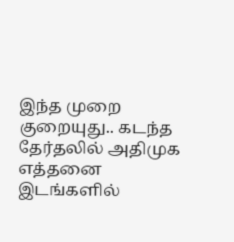இந்த முறை குறையுது.. கடந்த தேர்தலில் அதிமுக எத்தனை இடங்களில்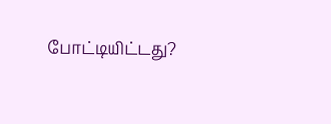போட்டியிட்டது?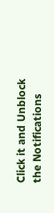Click it and Unblock the Notifications